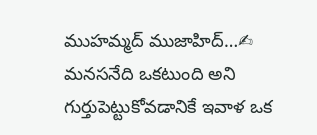ముహమ్మద్ ముజాహిద్…✍
మనసనేది ఒకటుంది అని గుర్తుపెట్టుకోవడానికే ఇవాళ ఒక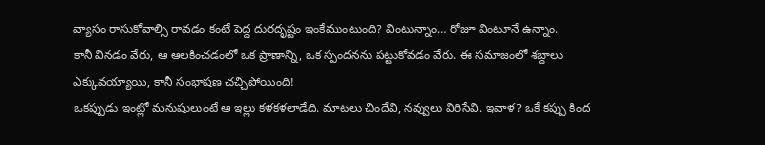వ్యాసం రాసుకోవాల్సి రావడం కంటే పెద్ద దురదృష్టం ఇంకేముంటుంది? వింటున్నాం… రోజూ వింటూనే ఉన్నాం.
కానీ వినడం వేరు, ఆ ఆలకించడంలో ఒక ప్రాణాన్ని, ఒక స్పందనను పట్టుకోవడం వేరు. ఈ సమాజంలో శబ్దాలు ఎక్కువయ్యాయి, కానీ సంభాషణ చచ్చిపోయింది!
ఒకప్పుడు ఇంట్లో మనుషులుంటే ఆ ఇల్లు కళకళలాడేది. మాటలు చిందేవి, నవ్వులు విరిసేవి. ఇవాళ? ఒకే కప్పు కింద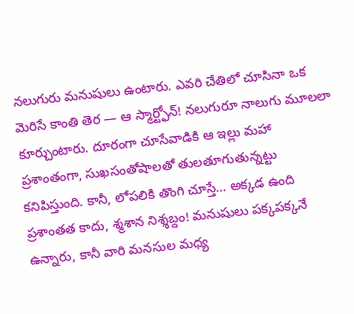నలుగురు మనుషులు ఉంటారు. ఎవరి చేతిలో చూసినా ఒక మెరిసే కాంతి తెర — ఆ స్మార్ట్ఫోన్! నలుగురూ నాలుగు మూలలా కూర్చుంటారు. దూరంగా చూసేవాడికి ఆ ఇల్లు మహా ప్రశాంతంగా, సుఖసంతోషాలతో తులతూగుతున్నట్టు కనిపిస్తుంది. కానీ, లోపలికి తొంగి చూస్తే… అక్కడ ఉంది ప్రశాంతత కాదు, శ్మశాన నిశ్శబ్దం! మనుషులు పక్కపక్కనే ఉన్నారు, కానీ వారి మనసుల మధ్య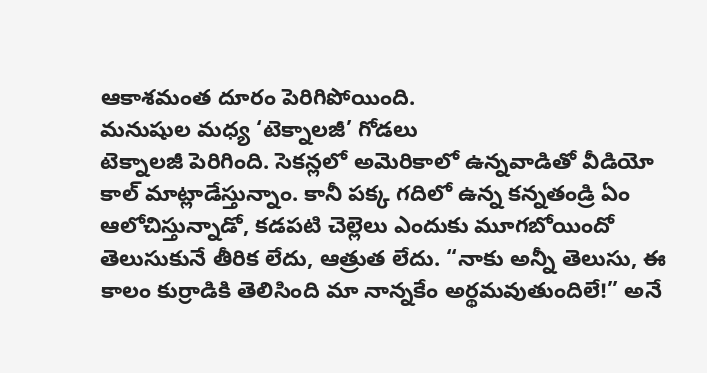ఆకాశమంత దూరం పెరిగిపోయింది.
మనుషుల మధ్య ‘టెక్నాలజీ’ గోడలు
టెక్నాలజీ పెరిగింది. సెకన్లలో అమెరికాలో ఉన్నవాడితో వీడియో కాల్ మాట్లాడేస్తున్నాం. కానీ పక్క గదిలో ఉన్న కన్నతండ్రి ఏం ఆలోచిస్తున్నాడో, కడపటి చెల్లెలు ఎందుకు మూగబోయిందో తెలుసుకునే తీరిక లేదు, ఆత్రుత లేదు. “నాకు అన్నీ తెలుసు, ఈ కాలం కుర్రాడికి తెలిసింది మా నాన్నకేం అర్థమవుతుందిలే!” అనే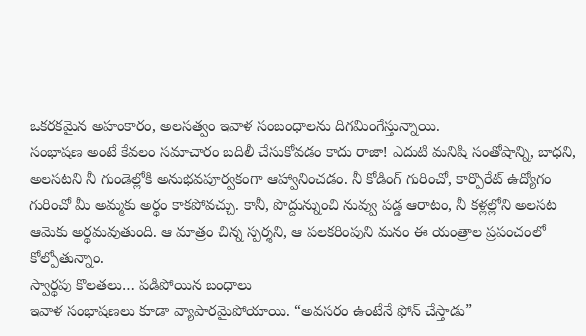ఒకరకమైన అహంకారం, అలసత్వం ఇవాళ సంబంధాలను దిగమింగేస్తున్నాయి.
సంభాషణ అంటే కేవలం సమాచారం బదిలీ చేసుకోవడం కాదు రాజా! ఎదుటి మనిషి సంతోషాన్ని, బాధని, అలసటని నీ గుండెల్లోకి అనుభవపూర్వకంగా ఆహ్వానించడం. నీ కోడింగ్ గురించో, కార్పొరేట్ ఉద్యోగం గురించో మీ అమ్మకు అర్థం కాకపోవచ్చు. కానీ, పొద్దున్నుంచి నువ్వు పడ్డ ఆరాటం, నీ కళ్లల్లోని అలసట ఆమెకు అర్థమవుతుంది. ఆ మాత్రం చిన్న స్పర్శని, ఆ పలకరింపుని మనం ఈ యంత్రాల ప్రపంచంలో కోల్పోతున్నాం.
స్వార్థపు కొలతలు… పడిపోయిన బంధాలు
ఇవాళ సంభాషణలు కూడా వ్యాపారమైపోయాయి. “అవసరం ఉంటేనే ఫోన్ చేస్తాడు”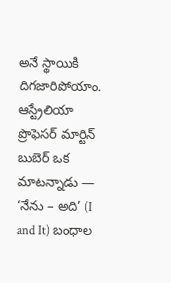అనే స్థాయికి దిగజారిపోయాం. ఆస్ట్రేలియా ప్రొఫెసర్ మార్టిన్ బుబెర్ ఒక మాటన్నాడు — ‘నేను – అది’ (I and It) బంధాల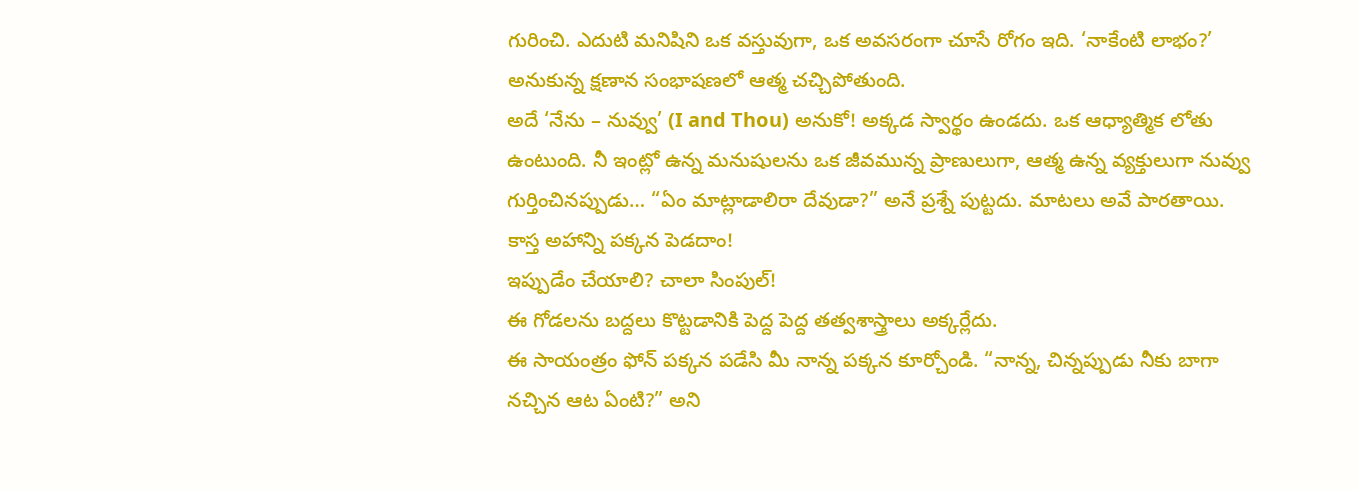గురించి. ఎదుటి మనిషిని ఒక వస్తువుగా, ఒక అవసరంగా చూసే రోగం ఇది. ‘నాకేంటి లాభం?’ అనుకున్న క్షణాన సంభాషణలో ఆత్మ చచ్చిపోతుంది.
అదే ‘నేను – నువ్వు’ (I and Thou) అనుకో! అక్కడ స్వార్థం ఉండదు. ఒక ఆధ్యాత్మిక లోతు ఉంటుంది. నీ ఇంట్లో ఉన్న మనుషులను ఒక జీవమున్న ప్రాణులుగా, ఆత్మ ఉన్న వ్యక్తులుగా నువ్వు గుర్తించినప్పుడు… “ఏం మాట్లాడాలిరా దేవుడా?” అనే ప్రశ్నే పుట్టదు. మాటలు అవే పారతాయి.
కాస్త అహాన్ని పక్కన పెడదాం!
ఇప్పుడేం చేయాలి? చాలా సింపుల్!
ఈ గోడలను బద్దలు కొట్టడానికి పెద్ద పెద్ద తత్వశాస్త్రాలు అక్కర్లేదు.
ఈ సాయంత్రం ఫోన్ పక్కన పడేసి మీ నాన్న పక్కన కూర్చోండి. “నాన్న, చిన్నప్పుడు నీకు బాగా నచ్చిన ఆట ఏంటి?” అని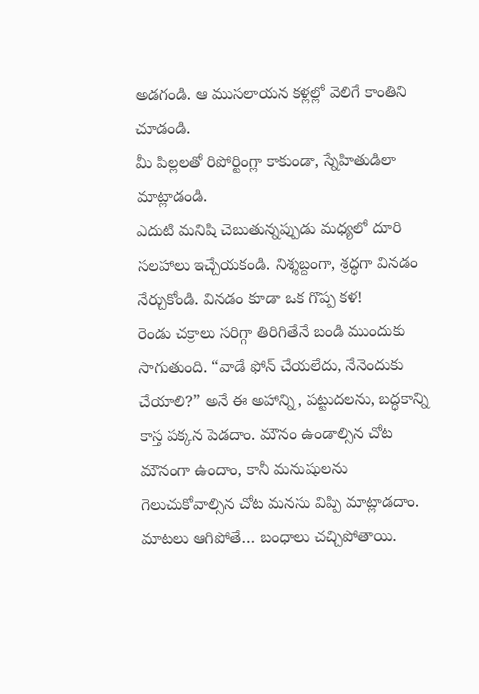అడగండి. ఆ ముసలాయన కళ్లల్లో వెలిగే కాంతిని చూడండి.
మీ పిల్లలతో రిపోర్టింగ్లా కాకుండా, స్నేహితుడిలా మాట్లాడండి.
ఎదుటి మనిషి చెబుతున్నప్పుడు మధ్యలో దూరి సలహాలు ఇచ్చేయకండి. నిశ్శబ్దంగా, శ్రద్ధగా వినడం నేర్చుకోండి. వినడం కూడా ఒక గొప్ప కళ!
రెండు చక్రాలు సరిగ్గా తిరిగితేనే బండి ముందుకు సాగుతుంది. “వాడే ఫోన్ చేయలేదు, నేనెందుకు చేయాలి?” అనే ఈ అహాన్ని, పట్టుదలను, బద్ధకాన్ని కాస్త పక్కన పెడదాం. మౌనం ఉండాల్సిన చోట మౌనంగా ఉందాం, కానీ మనుషులను గెలుచుకోవాల్సిన చోట మనసు విప్పి మాట్లాడదాం. మాటలు ఆగిపోతే… బంధాలు చచ్చిపోతాయి.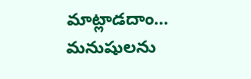మాట్లాడదాం… మనుషులను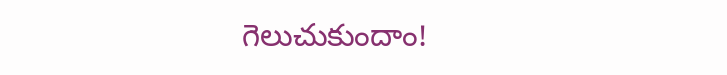గెలుచుకుందాం!